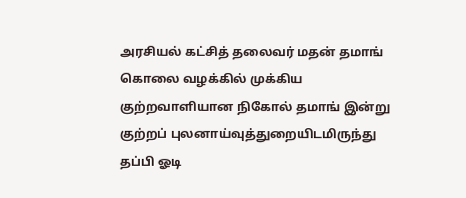அரசியல் கட்சித் தலைவர் மதன் தமாங் கொலை வழக்கில் முக்கிய குற்றவாளியான நிகோல் தமாங் இன்று குற்றப் புலனாய்வுத்துறையிடமிருந்து தப்பி ஓடி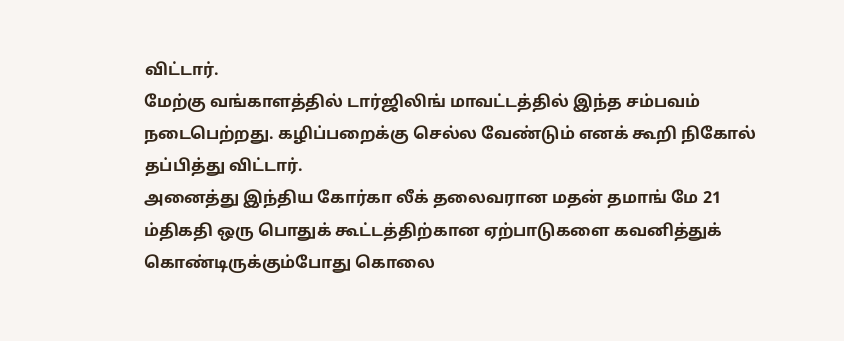விட்டார்.
மேற்கு வங்காளத்தில் டார்ஜிலிங் மாவட்டத்தில் இந்த சம்பவம் நடைபெற்றது. கழிப்பறைக்கு செல்ல வேண்டும் எனக் கூறி நிகோல் தப்பித்து விட்டார்.
அனைத்து இந்திய கோர்கா லீக் தலைவரான மதன் தமாங் மே 21 ம்திகதி ஒரு பொதுக் கூட்டத்திற்கான ஏற்பாடுகளை கவனித்துக் கொண்டிருக்கும்போது கொலை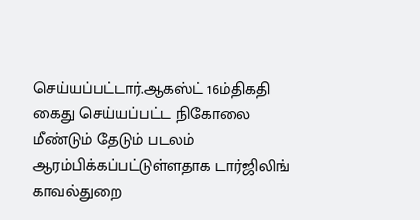செய்யப்பட்டார்.ஆகஸ்ட் 16ம்திகதி கைது செய்யப்பட்ட நிகோலை மீண்டும் தேடும் படலம் ஆரம்பிக்கப்பட்டுள்ளதாக டார்ஜிலிங் காவல்துறை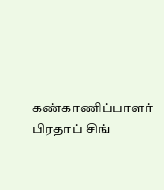கண்காணிப்பாளர் பிரதாப் சிங்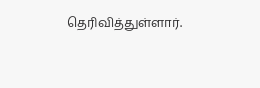தெரிவித்துள்ளார்.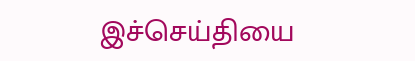இச்செய்தியை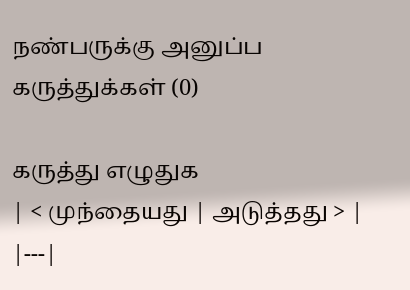நண்பருக்கு அனுப்ப
கருத்துக்கள் (0)

கருத்து எழுதுக
| < முந்தையது | அடுத்தது > |
|---|